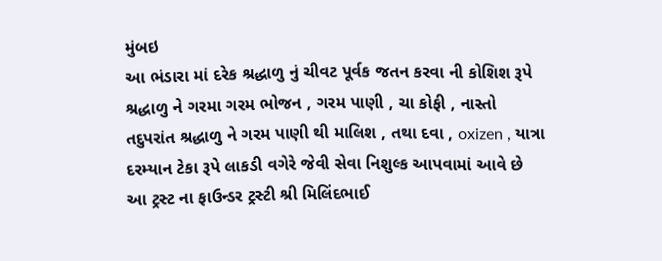મુંબઇ
આ ભંડારા માં દરેક શ્રદ્ધાળુ નું ચીવટ પૂર્વક જતન કરવા ની કોશિશ રૂપે શ્રદ્ધાળુ ને ગરમા ગરમ ભોજન , ગરમ પાણી , ચા કોફી , નાસ્તો તદુપરાંત શ્રદ્ધાળુ ને ગરમ પાણી થી માલિશ , તથા દવા , oxizen , યાત્રા દરમ્યાન ટેકા રૂપે લાકડી વગેરે જેવી સેવા નિશુલ્ક આપવામાં આવે છે
આ ટ્રસ્ટ ના ફાઉન્ડર ટ્રસ્ટી શ્રી મિલિંદભાઈ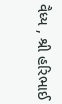વૈધ્ય , શ્રી હરિભાઈ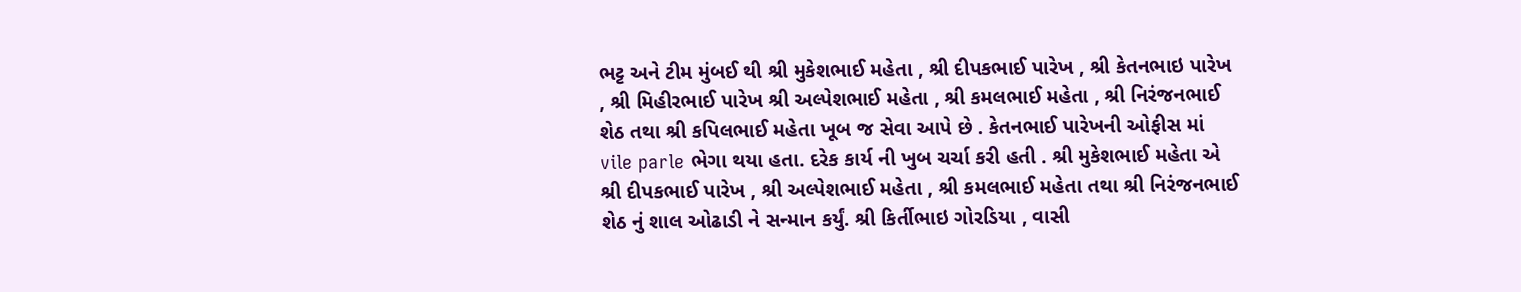ભટ્ટ અને ટીમ મુંબઈ થી શ્રી મુકેશભાઈ મહેતા , શ્રી દીપકભાઈ પારેખ , શ્રી કેતનભાઇ પારેખ , શ્રી મિહીરભાઈ પારેખ શ્રી અલ્પેશભાઈ મહેતા , શ્રી કમલભાઈ મહેતા , શ્રી નિરંજનભાઈ શેઠ તથા શ્રી કપિલભાઈ મહેતા ખૂબ જ સેવા આપે છે . કેતનભાઈ પારેખની ઓફીસ માં vile parle ભેગા થયા હતા. દરેક કાર્ય ની ખુબ ચર્ચા કરી હતી . શ્રી મુકેશભાઈ મહેતા એ શ્રી દીપકભાઈ પારેખ , શ્રી અલ્પેશભાઈ મહેતા , શ્રી કમલભાઈ મહેતા તથા શ્રી નિરંજનભાઈ શેઠ નું શાલ ઓઢાડી ને સન્માન કર્યું. શ્રી કિર્તીભાઇ ગોરડિયા , વાસી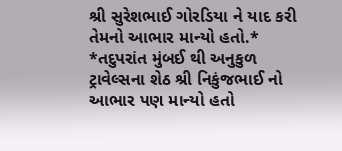શ્રી સુરેશભાઈ ગોરડિયા ને યાદ કરી તેમનો આભાર માન્યો હતો.*
*તદુપરાંત મુંબઈ થી અનુકુળ ટ્રાવેલ્સના શેઠ શ્રી નિકુંજભાઈ નો આભાર પણ માન્યો હતો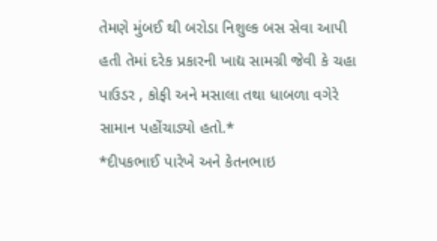તેમણે મુંબઈ થી બરોડા નિશુલ્ક બસ સેવા આપી હતી તેમાં દરેક પ્રકારની ખાદ્ય સામગ્રી જેવી કે ચહા પાઉડર , કોફી અને મસાલા તથા ધાબળા વગેરે સામાન પહોંચાડ્યો હતો.*
*દીપકભાઈ પારેખે અને કેતનભાઇ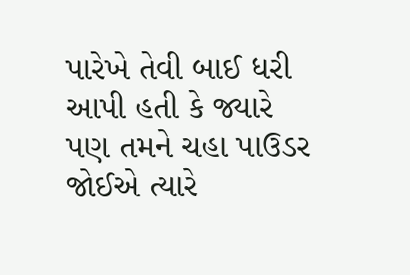પારેખે તેવી બાઈ ધરી આપી હતી કે જ્યારે પણ તમને ચહા પાઉડર જોઈએ ત્યારે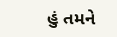હું તમને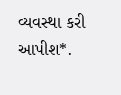વ્યવસ્થા કરી આપીશ*.